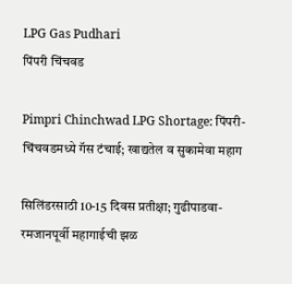LPG Gas Pudhari
पिंपरी चिंचवड

Pimpri Chinchwad LPG Shortage: पिंपरी-चिंचवडमध्ये गॅस टंचाई; खाद्यतेल व सुकामेवा महाग

सिलिंडरसाठी 10-15 दिवस प्रतीक्षा; गुढीपाडवा-रमजानपूर्वी महागाईची झळ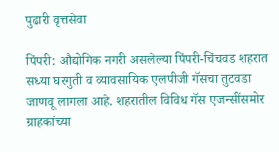पुढारी वृत्तसेवा

पिंपरी: औद्योगिक नगरी असलेल्या पिंपरी-चिंचवड शहरात सध्या घरगुती व व्यावसायिक एलपीजी गॅसचा तुटवडा जाणवू लागला आहे. शहरातील विविध गॅस एजन्सींसमोर ग्राहकांच्या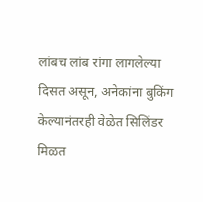लांबच लांब रांगा लागलेल्या दिसत असून, अनेकांना बुकिंग केल्यानंतरही वेळेत सिलिंडर मिळत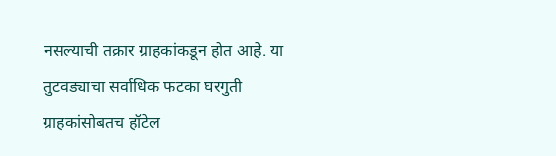नसल्याची तक्रार ग्राहकांकडून होत आहे. या तुटवड्याचा सर्वाधिक फटका घरगुती ग्राहकांसोबतच हॉटेल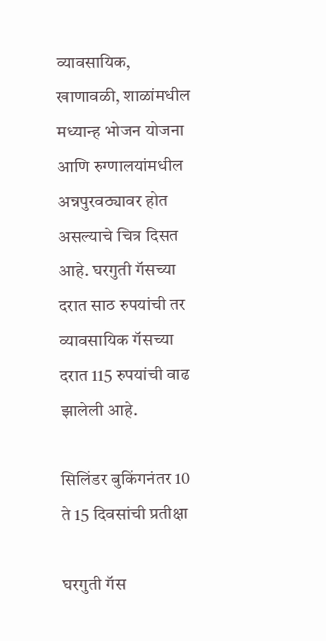व्यावसायिक, खाणावळी, शाळांमधील मध्यान्ह भोजन योजना आणि रुग्णालयांमधील अन्नपुरवठ्यावर होत असल्याचे चित्र दिसत आहे. घरगुती गॅसच्या दरात साठ रुपयांची तर व्यावसायिक गॅसच्या दरात 115 रुपयांची वाढ झालेली आहे.

सिलिंडर बुकिंगनंतर 10 ते 15 दिवसांची प्रतीक्षा

घरगुती गॅस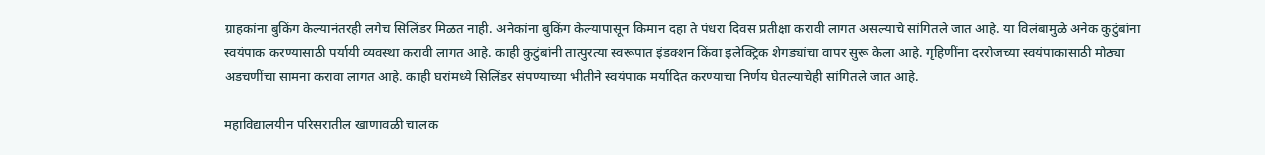ग्राहकांना बुकिंग केल्यानंतरही लगेच सिलिंडर मिळत नाही. अनेकांना बुकिंग केल्यापासून किमान दहा ते पंधरा दिवस प्रतीक्षा करावी लागत असल्याचे सांगितले जात आहे. या विलंबामुळे अनेक कुटुंबांना स्वयंपाक करण्यासाठी पर्यायी व्यवस्था करावी लागत आहे. काही कुटुंबांनी तात्पुरत्या स्वरूपात इंडक्शन किंवा इलेक्ट्रिक शेगड्यांचा वापर सुरू केला आहे. गृहिणींना दररोजच्या स्वयंपाकासाठी मोठ्या अडचणींचा सामना करावा लागत आहे. काही घरांमध्ये सिलिंडर संपण्याच्या भीतीने स्वयंपाक मर्यादित करण्याचा निर्णय घेतल्याचेही सांगितले जात आहे.

महाविद्यालयीन परिसरातील खाणावळी चालक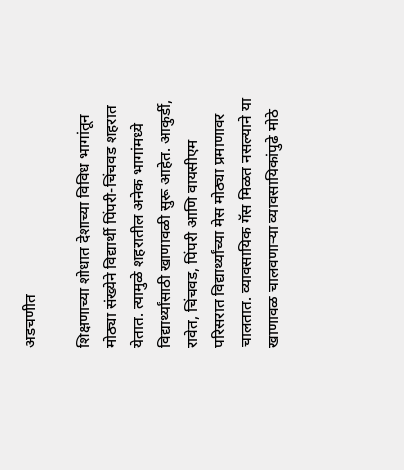अडचणीत

शिक्षणाच्या शोधात देशाच्या विविध भागांतून मोठ्या संख्येने विद्यार्थी पिंपरी-चिंचवड शहरात येतात. त्यामुळे शहरातील अनेक भागांमध्ये विद्यार्थ्यांसाठी खाणावळी सुरू आहेत. आकुर्डी, रावेत, चिंचवड, पिंपरी आणि वायसीएम परिसरात विद्यार्थ्यांच्या मेस मोठ्या प्रमाणावर चालतात. व्यावसायिक गॅस मिळत नसल्याने या खाणावळ चालवणाऱ्या व्यावसायिकांपुढे मोठे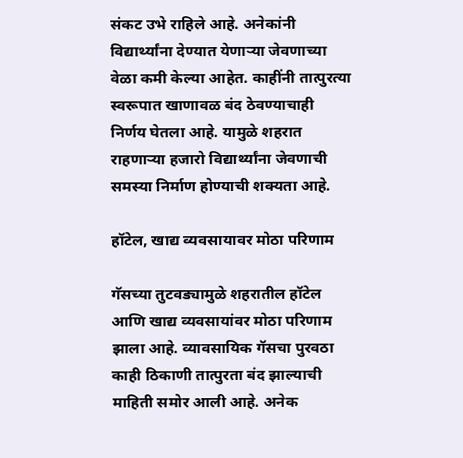संकट उभे राहिले आहे. अनेकांनी विद्यार्थ्यांना देण्यात येणाऱ्या जेवणाच्या वेळा कमी केल्या आहेत. काहींनी तात्पुरत्या स्वरूपात खाणावळ बंद ठेवण्याचाही निर्णय घेतला आहे. यामुळे शहरात राहणाऱ्या हजारो विद्यार्थ्यांना जेवणाची समस्या निर्माण होण्याची शक्यता आहे.

हॉटेल, खाद्य व्यवसायावर मोठा परिणाम

गॅसच्या तुटवड्यामुळे शहरातील हॉटेल आणि खाद्य व्यवसायांवर मोठा परिणाम झाला आहे. व्यावसायिक गॅसचा पुरवठा काही ठिकाणी तात्पुरता बंद झाल्याची माहिती समोर आली आहे. अनेक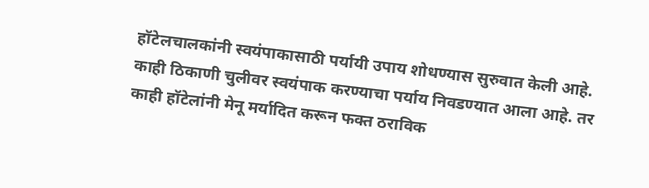हॉटेलचालकांनी स्वयंपाकासाठी पर्यायी उपाय शोधण्यास सुरुवात केली आहे. काही ठिकाणी चुलीवर स्वयंपाक करण्याचा पर्याय निवडण्यात आला आहे. तर काही हॉटेलांनी मेनू मर्यादित करून फक्त ठराविक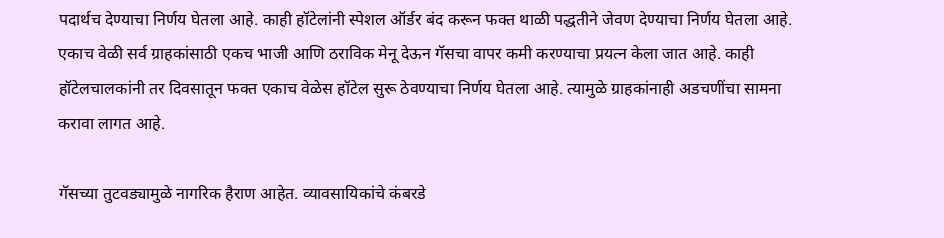पदार्थच देण्याचा निर्णय घेतला आहे. काही हॉटेलांनी स्पेशल ऑर्डर बंद करून फक्त थाळी पद्धतीने जेवण देण्याचा निर्णय घेतला आहे. एकाच वेळी सर्व ग्राहकांसाठी एकच भाजी आणि ठराविक मेनू देऊन गॅसचा वापर कमी करण्याचा प्रयत्न केला जात आहे. काही हॉटेलचालकांनी तर दिवसातून फक्त एकाच वेळेस हॉटेल सुरू ठेवण्याचा निर्णय घेतला आहे. त्यामुळे ग्राहकांनाही अडचणींचा सामना करावा लागत आहे.

गॅसच्या तुटवड्यामुळे नागरिक हैराण आहेत. व्यावसायिकांचे कंबरडे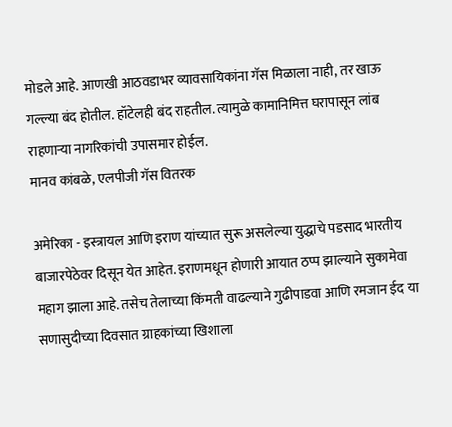मोडले आहे. आणखी आठवडाभर व्यावसायिकांना गॅस मिळाला नाही, तर खाऊ गल्ल्या बंद होतील. हॉटेलही बंद राहतील. त्यामुळे कामानिमित्त घरापासून लांब राहणाऱ्या नागरिकांची उपासमार होईल.
मानव कांबळे, एलपीजी गॅस वितरक

अमेरिका - इस्त्रायल आणि इराण यांच्यात सुरू असलेल्या युद्धाचे पडसाद भारतीय बाजारपेठेवर दिसून येत आहेत. इराणमधून होणारी आयात ठप्प झाल्याने सुकामेवा महाग झाला आहे. तसेच तेलाच्या किंमती वाढल्याने गुढीपाडवा आणि रमजान ईद या सणासुदीच्या दिवसात ग्राहकांच्या खिशाला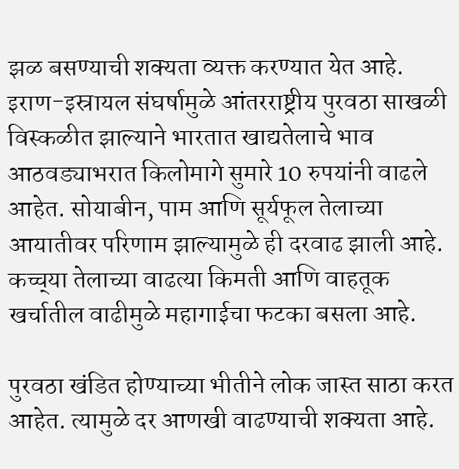झळ बसण्याची शक्यता व्यक्त करण्यात येत आहे. इराण-इस्रायल संघर्षामुळे आंतरराष्ट्रीय पुरवठा साखळी विस्कळीत झाल्याने भारतात खाद्यतेलाचे भाव आठवड्याभरात किलोमागे सुमारे 10 रुपयांनी वाढले आहेत. सोयाबीन, पाम आणि सूर्यफूल तेलाच्या आयातीवर परिणाम झाल्यामुळे ही दरवाढ झाली आहे. कच्च्‌‍या तेलाच्या वाढत्या किमती आणि वाहतूक खर्चातील वाढीमुळे महागाईचा फटका बसला आहे.

पुरवठा खंडित होण्याच्या भीतीने लोक जास्त साठा करत आहेत. त्यामुळे दर आणखी वाढण्याची शक्यता आहे.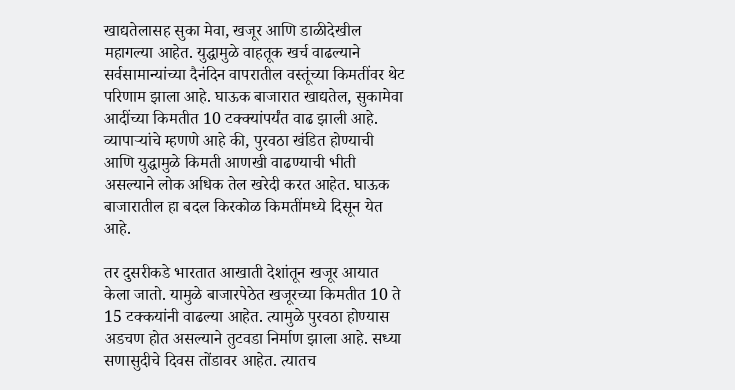खाद्यतेलासह सुका मेवा, खजूर आणि डाळीदेखील महागल्या आहेत. युद्धामुळे वाहतूक खर्च वाढल्याने सर्वसामान्यांच्या दैनंदिन वापरातील वस्तूंच्या किमतींवर थेट परिणाम झाला आहे. घाऊक बाजारात खाद्यतेल, सुकामेवा आदींच्या किमतीत 10 टक्क्यांपर्यंत वाढ झाली आहे. व्यापाऱ्यांचे म्हणणे आहे की, पुरवठा खंडित होण्याची आणि युद्धामुळे किमती आणखी वाढण्याची भीती असल्याने लोक अधिक तेल खरेदी करत आहेत. घाऊक बाजारातील हा बदल किरकोळ किमतींमध्ये दिसून येत आहे.

तर दुसरीकडे भारतात आखाती देशांतून खजूर आयात केला जातो. यामुळे बाजारपेठेत खजूरच्या किमतीत 10 ते 15 टक्कयांनी वाढल्या आहेत. त्यामुळे पुरवठा होण्यास अडचण होत असल्याने तुटवडा निर्माण झाला आहे. सध्या सणासुदीचे दिवस तोंडावर आहेत. त्यातच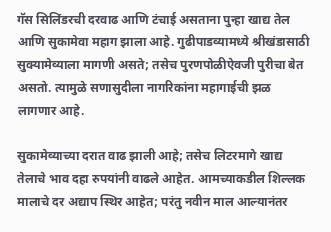गॅस सिलिंडरची दरवाढ आणि टंचाई असताना पुन्हा खाद्य तेल आणि सुकामेवा महाग झाला आहे. गुढीपाडव्यामध्ये श्रीखंडासाठी सुक्यामेव्याला मागणी असते; तसेच पुरणपोळीऐवजी पुरीचा बेत असतो. त्यामुळे सणासुदीला नागरिकांना महागाईची झळ लागणार आहे.

सुकामेव्याच्या दरात वाढ झाली आहे; तसेच लिटरमागे खाद्य तेलाचे भाव दहा रुपयांनी वाढले आहेत. आमच्याकडील शिल्लक मालाचे दर अद्याप स्थिर आहेत; परंतु नवीन माल आल्यानंतर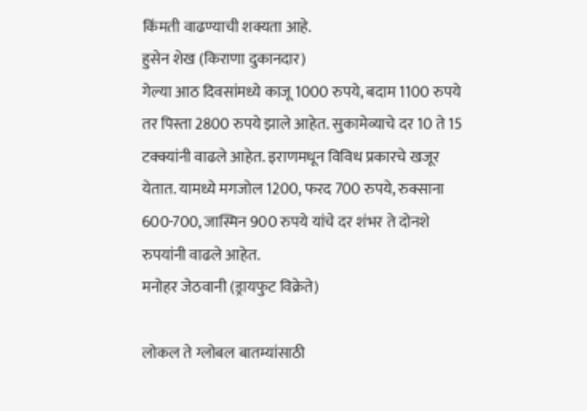किंमती वाढण्याची शक्यता आहे.
हुसेन शेख (किराणा दुकानदार)
गेल्या आठ दिवसांमध्ये काजू 1000 रुपये, बदाम 1100 रुपये तर पिस्ता 2800 रुपये झाले आहेत. सुकामेव्याचे दर 10 ते 15 टक्क्यांनी वाढले आहेत. इराणमधून विविध प्रकारचे खजूर येतात. यामध्ये मगजोल 1200, फरद 700 रुपये, रुक्साना 600-700, जास्मिन 900 रुपये यांचे दर शंभर ते दोनशे रुपयांनी वाढले आहेत.
मनोहर जेठवानी (ड्रायफुट विक्रेते)

लोकल ते ग्लोबल बातम्यांसाठी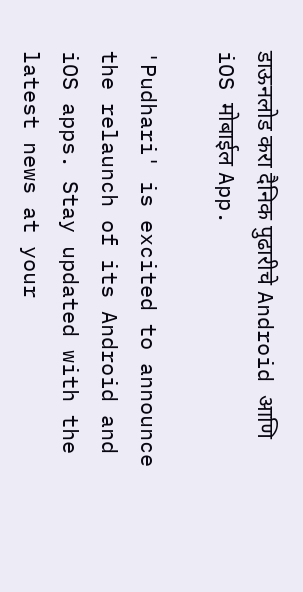डाऊनलोड करा दैनिक पुढारीचे Android आणि iOS मोबाईल App.

'Pudhari' is excited to announce the relaunch of its Android and iOS apps. Stay updated with the latest news at your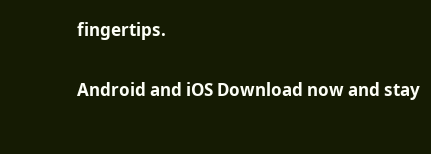fingertips.

Android and iOS Download now and stay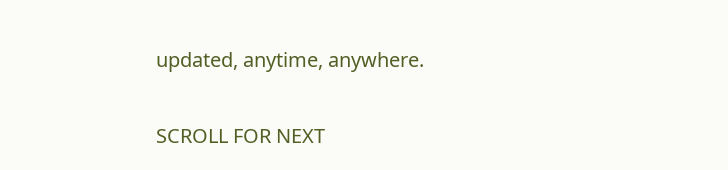updated, anytime, anywhere.

SCROLL FOR NEXT